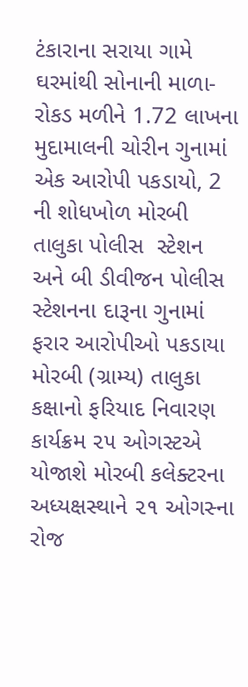ટંકારાના સરાયા ગામે ઘરમાંથી સોનાની માળા-રોકડ મળીને 1.72 લાખના મુદામાલની ચોરીન ગુનામાં એક આરોપી પકડાયો, 2 ની શોધખોળ મોરબી તાલુકા પોલીસ  સ્ટેશન અને બી ડીવીજન પોલીસ સ્ટેશનના દારૂના ગુનામાં ફરાર આરોપીઓ પકડાયા મોરબી (ગ્રામ્ય) તાલુકા કક્ષાનો ફરિયાદ નિવારણ કાર્યક્રમ ૨૫ ઓગસ્ટએ યોજાશે મોરબી કલેક્ટરના અધ્યક્ષસ્થાને ૨૧ ઓગસ્ના રોજ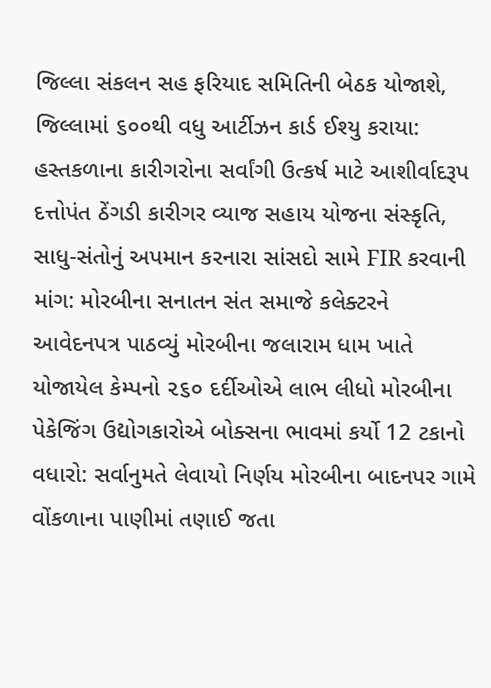જિલ્લા સંકલન સહ ફરિયાદ સમિતિની બેઠક યોજાશે,  જિલ્લામાં ૬૦૦થી વધુ આર્ટીઝન કાર્ડ ઈશ્યુ કરાયા: હસ્તકળાના કારીગરોના સર્વાંગી ઉત્કર્ષ માટે આશીર્વાદરૂપ દત્તોપંત ઠેંગડી કારીગર વ્યાજ સહાય યોજના સંસ્કૃતિ, સાધુ-સંતોનું અપમાન કરનારા સાંસદો સામે FIR કરવાની માંગ: મોરબીના સનાતન સંત સમાજે કલેક્ટરને આવેદનપત્ર પાઠવ્યું મોરબીના જલારામ ધામ ખાતે યોજાયેલ કેમ્પનો ૨૬૦ દર્દીઓએ લાભ લીધો મોરબીના પેકેજિંગ ઉદ્યોગકારોએ બોક્સના ભાવમાં કર્યો 12 ટકાનો વધારો: સર્વાનુમતે લેવાયો નિર્ણય મોરબીના બાદનપર ગામે વોંકળાના પાણીમાં તણાઈ જતા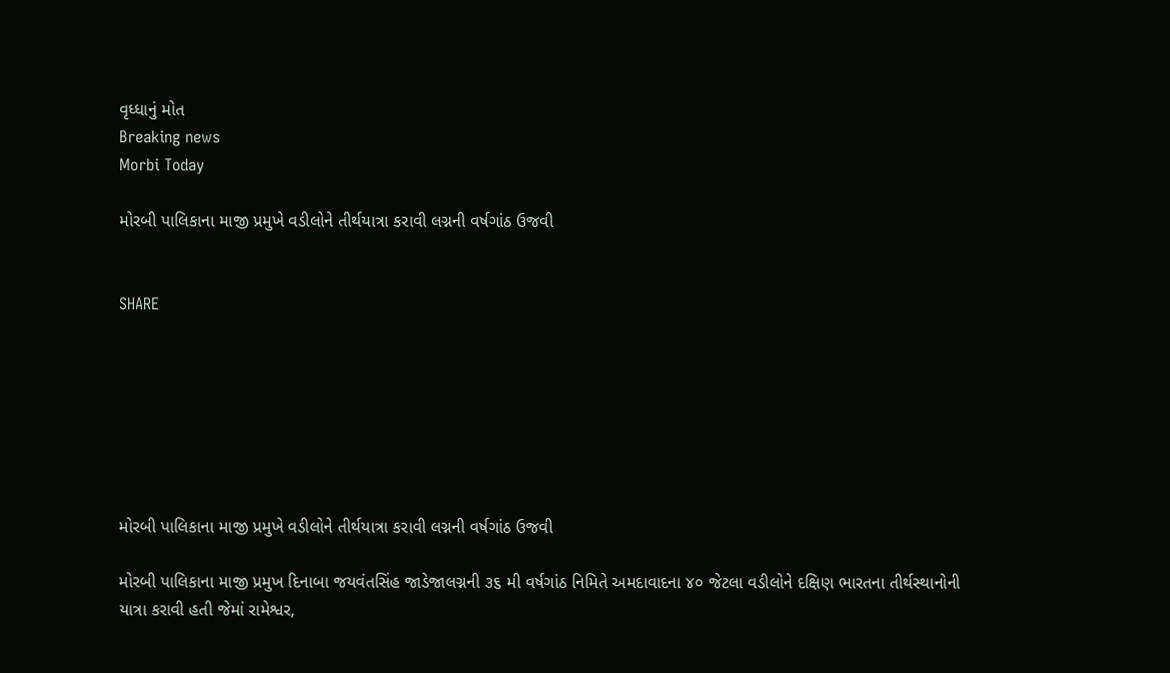વૃધ્ધાનું મોત
Breaking news
Morbi Today

મોરબી પાલિકાના માજી પ્રમુખે વડીલોને તીર્થયાત્રા કરાવી લગ્નની વર્ષગાંઠ ઉજવી


SHARE







મોરબી પાલિકાના માજી પ્રમુખે વડીલોને તીર્થયાત્રા કરાવી લગ્નની વર્ષગાંઠ ઉજવી

મોરબી પાલિકાના માજી પ્રમુખ દિનાબા જયવંતસિંહ જાડેજાલગ્નની ૩૬ મી વર્ષગાંઠ નિમિતે અમદાવાદના ૪૦ જેટલા વડીલોને દક્ષિણ ભારતના તીર્થસ્થાનોની યાત્રા કરાવી હતી જેમાં રામેશ્વર,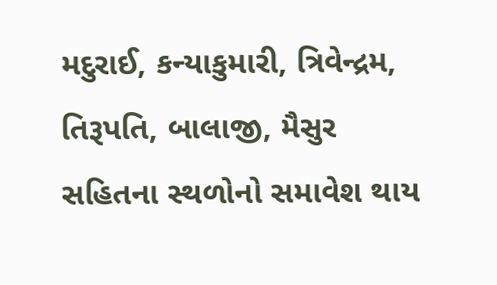મદુરાઈ, કન્યાકુમારી, ત્રિવેન્દ્રમ, તિરૂપતિ, બાલાજી, મૈસુર સહિતના સ્થળોનો સમાવેશ થાય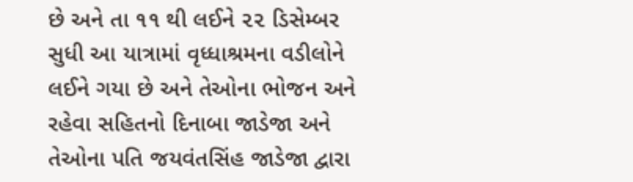છે અને તા ૧૧ થી લઈને ૨૨ ડિસેમ્બર સુધી આ યાત્રામાં વૃધ્ધાશ્રમના વડીલોને લઈને ગયા છે અને તેઓના ભોજન અને રહેવા સહિતનો દિનાબા જાડેજા અને તેઓના પતિ જયવંતસિંહ જાડેજા દ્વારા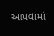આપવામાં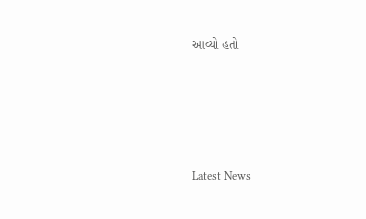આવ્યો હતો






Latest News